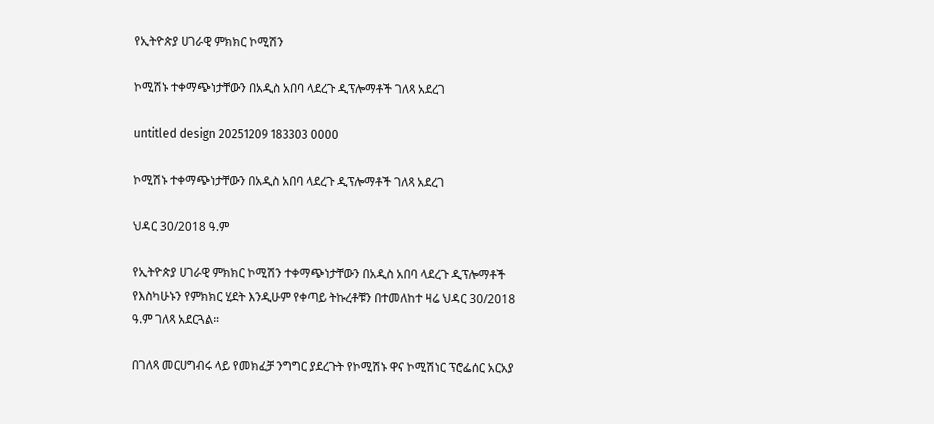የኢትዮጵያ ሀገራዊ ምክክር ኮሚሽን

ኮሚሽኑ ተቀማጭነታቸውን በአዲስ አበባ ላደረጉ ዲፕሎማቶች ገለጻ አደረገ

untitled design 20251209 183303 0000

ኮሚሽኑ ተቀማጭነታቸውን በአዲስ አበባ ላደረጉ ዲፕሎማቶች ገለጻ አደረገ

ህዳር 30/2018 ዓ.ም

የኢትዮጵያ ሀገራዊ ምክክር ኮሚሽን ተቀማጭነታቸውን በአዲስ አበባ ላደረጉ ዲፕሎማቶች የእስካሁኑን የምክክር ሂደት እንዲሁም የቀጣይ ትኩረቶቹን በተመለከተ ዛሬ ህዳር 30/2018 ዓ.ም ገለጻ አደርጓል።

በገለጻ መርሀግብሩ ላይ የመክፈቻ ንግግር ያደረጉት የኮሚሽኑ ዋና ኮሚሽነር ፕሮፌሰር አርአያ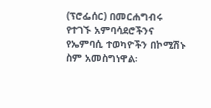(ፕሮፌሰር) በመርሐግብሩ የተገኙ አምባሳደሮችንና የኤምባሲ ተወካዮችን በኮሚሽኑ ስም አመስግነዋል፡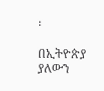፡

በኢትዮጵያ ያለውን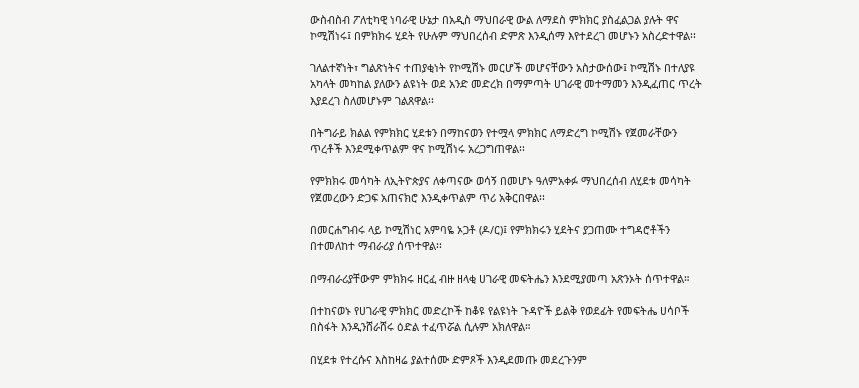ውስብስብ ፖለቲካዊ ነባራዊ ሁኔታ በአዲስ ማህበራዊ ውል ለማደስ ምክክር ያስፈልጋል ያሉት ዋና ኮሚሽነሩ፤ በምክክሩ ሂደት የሁሉም ማህበረሰብ ድምጽ እንዲሰማ እየተደረገ መሆኑን አስረድተዋል፡፡

ገለልተኛነት፣ ግልጽነትና ተጠያቂነት የኮሚሽኑ መርሆች መሆናቸውን አስታውሰው፤ ኮሚሽኑ በተለያዩ አካላት መካከል ያለውን ልዩነት ወደ አንድ መድረክ በማምጣት ሀገራዊ መተማመን እንዲፈጠር ጥረት እያደረገ ስለመሆኑም ገልጸዋል፡፡

በትግራይ ክልል የምክክር ሂደቱን በማከናወን የተሟላ ምክክር ለማድረግ ኮሚሽኑ የጀመራቸውን ጥረቶች እንደሚቀጥልም ዋና ኮሚሽነሩ አረጋግጠዋል፡፡

የምክክሩ መሳካት ለኢትዮጵያና ለቀጣናው ወሳኝ በመሆኑ ዓለምአቀፉ ማህበረሰብ ለሂደቱ መሳካት የጀመረውን ድጋፍ አጠናክሮ እንዲቀጥልም ጥሪ አቅርበዋል፡፡

በመርሐግብሩ ላይ ኮሚሽነር አምባዬ ኦጋቶ (ዶ/ር)፤ የምክክሩን ሂደትና ያጋጠሙ ተግዳሮቶችን በተመለከተ ማብራሪያ ሰጥተዋል፡፡

በማብራሪያቸውም ምክክሩ ዘርፈ ብዙ ዘላቂ ሀገራዊ መፍትሔን እንደሚያመጣ አጽንኦት ሰጥተዋል።

በተከናወኑ የሀገራዊ ምክክር መድረኮች ከቆዩ የልዩነት ጉዳዮች ይልቅ የወደፊት የመፍትሔ ሀሳቦች በስፋት እንዲንሸራሸሩ ዕድል ተፈጥሯል ሲሉም አክለዋል።

በሂደቱ የተረሱና እስከዛሬ ያልተሰሙ ድምጾች እንዲደመጡ መደረጉንም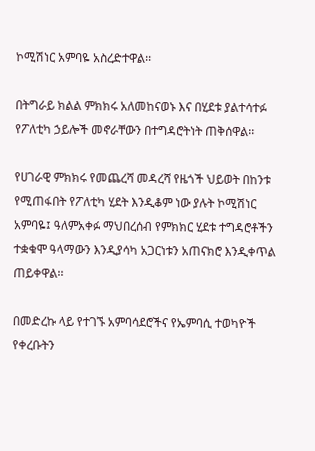ኮሚሽነር አምባዬ አስረድተዋል፡፡

በትግራይ ክልል ምክክሩ አለመከናወኑ እና በሂደቱ ያልተሳተፉ የፖለቲካ ኃይሎች መኖራቸውን በተግዳሮትነት ጠቅሰዋል፡፡

የሀገራዊ ምክክሩ የመጨረሻ መዳረሻ የዜጎች ህይወት በከንቱ የሚጠፋበት የፖለቲካ ሂደት እንዲቆም ነው ያሉት ኮሚሽነር አምባዬ፤ ዓለምአቀፉ ማህበረሰብ የምክክር ሂደቱ ተግዳሮቶችን ተቋቁሞ ዓላማውን እንዲያሳካ አጋርነቱን አጠናክሮ እንዲቀጥል ጠይቀዋል፡፡

በመድረኩ ላይ የተገኙ አምባሳደሮችና የኤምባሲ ተወካዮች የቀረቡትን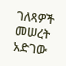ገለጻዎች መሠረት አድገው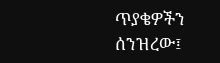ጥያቄዎችን ሰንዝረው፤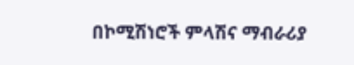በኮሚሽነሮች ምላሽና ማብራሪያ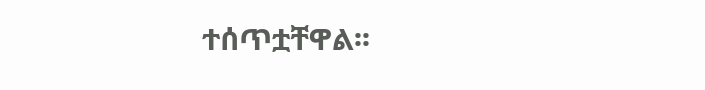ተሰጥቷቸዋል፡፡